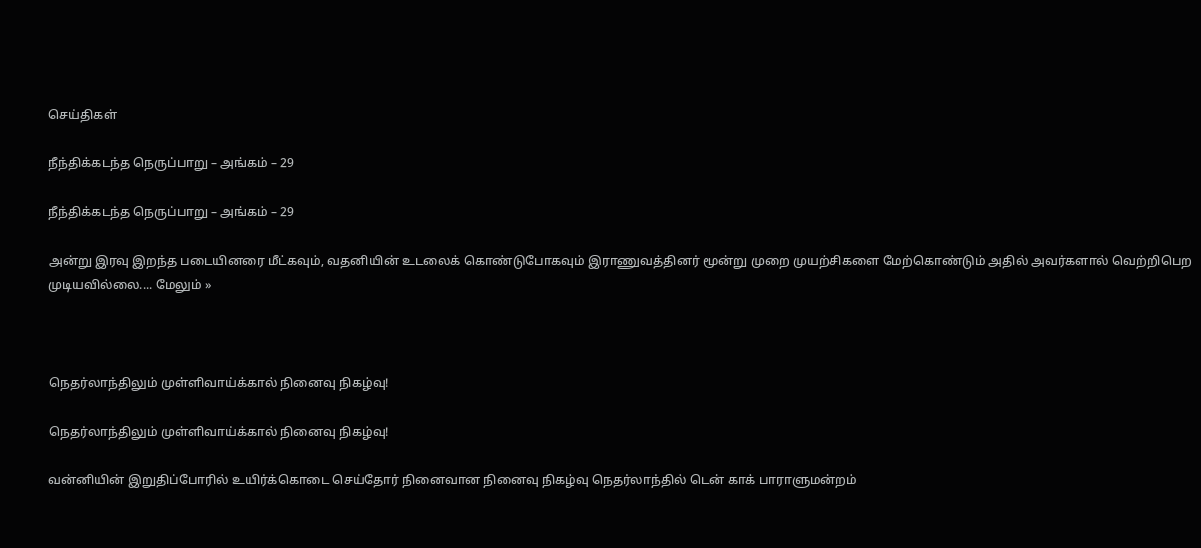செய்திகள்

நீந்திக்கடந்த நெருப்பாறு – அங்கம் – 29

நீந்திக்கடந்த நெருப்பாறு – அங்கம் – 29

அன்று இரவு இறந்த படையினரை மீட்கவும், வதனியின் உடலைக் கொண்டுபோகவும் இராணுவத்தினர் மூன்று முறை முயற்சிகளை மேற்கொண்டும் அதில் அவர்களால் வெற்றிபெற முடியவில்லை.... மேலும் »



நெதர்லாந்திலும் முள்ளிவாய்க்கால் நினைவு நிகழ்வு!

நெதர்லாந்திலும் முள்ளிவாய்க்கால் நினைவு நிகழ்வு!

வன்னியின் இறுதிப்போரில் உயிர்க்கொடை செய்தோர் நினைவான நினைவு நிகழ்வு நெதர்லாந்தில் டென் காக் பாராளுமன்றம்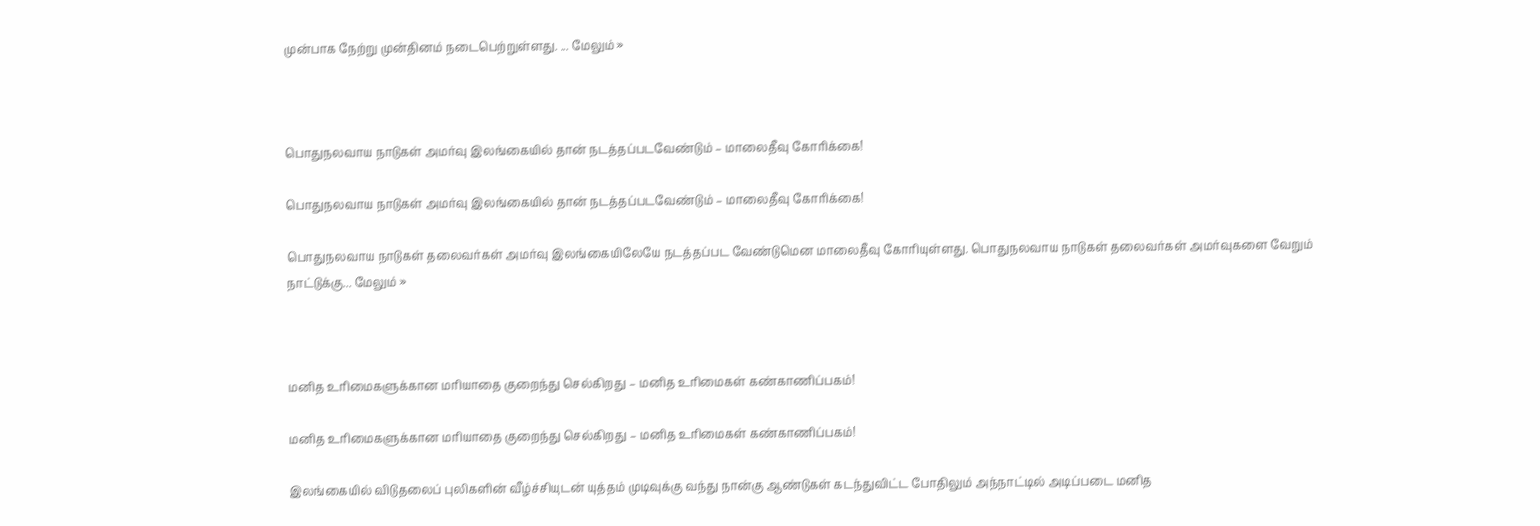முன்பாக நேற்று முன்தினம் நடைபெற்றுள்ளது. ... மேலும் »



பொதுநலவாய நாடுகள் அமர்வு இலங்கையில் தான் நடத்தப்படவேண்டும் – மாலைதீவு கோரிக்கை!

பொதுநலவாய நாடுகள் அமர்வு இலங்கையில் தான் நடத்தப்படவேண்டும் – மாலைதீவு கோரிக்கை!

பொதுநலவாய நாடுகள் தலைவர்கள் அமர்வு இலங்கையிலேயே நடத்தப்பட வேண்டுமென மாலைதீவு கோரியுள்ளது. பொதுநலவாய நாடுகள் தலைவர்கள் அமர்வுகளை வேறும் நாட்டுக்கு... மேலும் »



மனித உரிமைகளுக்கான மரியாதை குறைந்து செல்கிறது – மனித உரிமைகள் கண்காணிப்பகம்!

மனித உரிமைகளுக்கான மரியாதை குறைந்து செல்கிறது – மனித உரிமைகள் கண்காணிப்பகம்!

இலங்கையில் விடுதலைப் புலிகளின் வீழ்ச்சியுடன் யுத்தம் முடிவுக்கு வந்து நான்கு ஆண்டுகள் கடந்துவிட்ட போதிலும் அந்நாட்டில் அடிப்படை மனித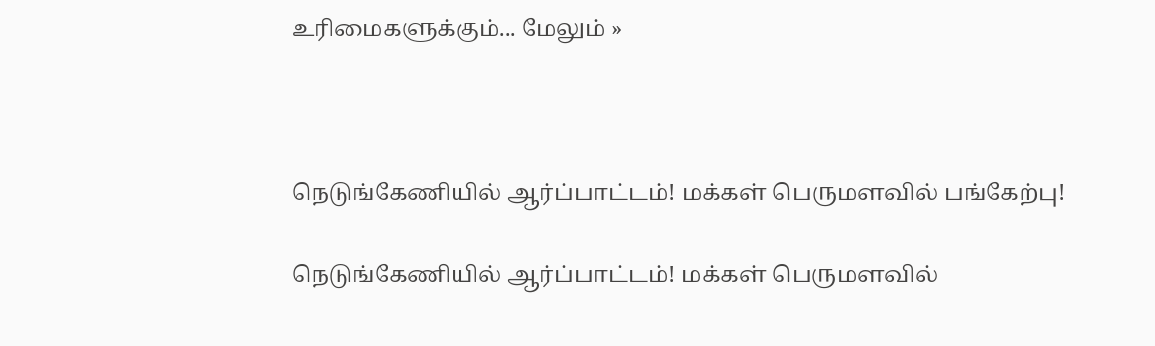உரிமைகளுக்கும்... மேலும் »



நெடுங்கேணியில் ஆர்ப்பாட்டம்! மக்கள் பெருமளவில் பங்கேற்பு!

நெடுங்கேணியில் ஆர்ப்பாட்டம்! மக்கள் பெருமளவில்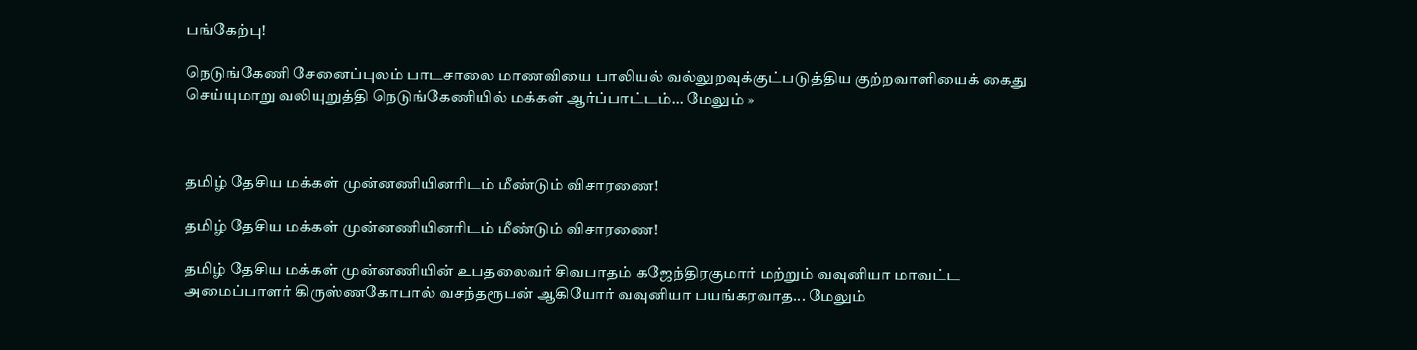பங்கேற்பு!

நெடுங்கேணி சேனைப்புலம் பாடசாலை மாணவியை பாலியல் வல்லுறவுக்குட்படுத்திய குற்றவாளியைக் கைது செய்யுமாறு வலியுறுத்தி நெடுங்கேணியில் மக்கள் ஆர்ப்பாட்டம்... மேலும் »



தமிழ் தேசிய மக்கள் முன்னணியினரிடம் மீண்டும் விசாரணை!

தமிழ் தேசிய மக்கள் முன்னணியினரிடம் மீண்டும் விசாரணை!

தமிழ் தேசிய மக்கள் முன்னணியின் உபதலைவர் சிவபாதம் கஜேந்திரகுமார் மற்றும் வவுனியா மாவட்ட அமைப்பாளர் கிருஸ்ணகோபால் வசந்தரூபன் ஆகியோர் வவுனியா பயங்கரவாத... மேலும்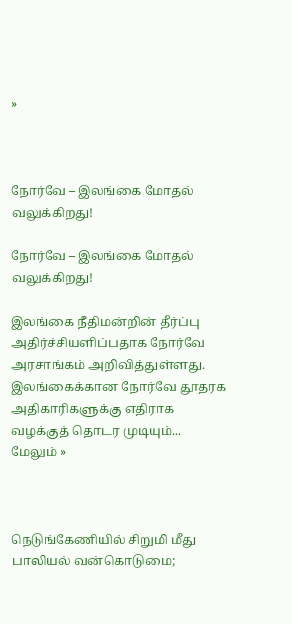»



நோர்வே – இலங்கை மோதல் வலுக்கிறது!

நோர்வே – இலங்கை மோதல் வலுக்கிறது!

இலங்கை நீதிமன்றின் தீர்ப்பு அதிர்ச்சியளிப்பதாக நோர்வே அரசாங்கம் அறிவித்துள்ளது. இலங்கைக்கான நோர்வே தூதரக அதிகாரிகளுக்கு எதிராக வழக்குத் தொடர முடியும்... மேலும் »



நெடுங்கேணியில் சிறுமி மீது பாலியல் வன்கொடுமை;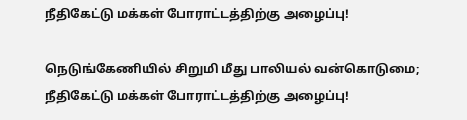நீதிகேட்டு மக்கள் போராட்டத்திற்கு அழைப்பு!

நெடுங்கேணியில் சிறுமி மீது பாலியல் வன்கொடுமை; நீதிகேட்டு மக்கள் போராட்டத்திற்கு அழைப்பு!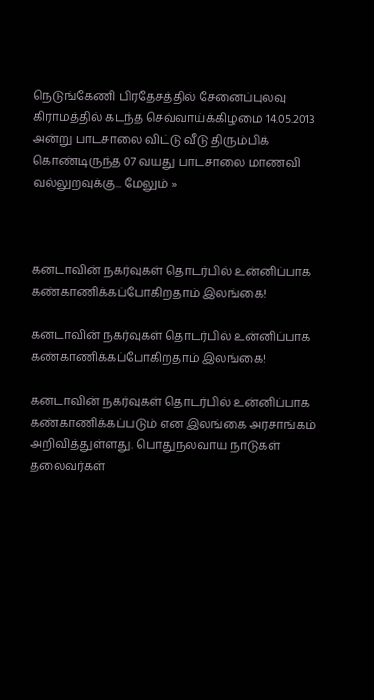நெடுங்கேணி பிரதேசத்தில் சேனைப்புலவு கிராமத்தில் கடந்த செவ்வாய்க்கிழமை 14.05.2013 அன்று பாடசாலை விட்டு வீடு திரும்பிக் கொண்டிருந்த 07 வயது பாடசாலை மாணவி வல்லுறவுக்கு... மேலும் »



கனடாவின் நகர்வுகள் தொடர்பில் உன்னிப்பாக கண்காணிக்கப்போகிறதாம் இலங்கை!

கனடாவின் நகர்வுகள் தொடர்பில் உன்னிப்பாக கண்காணிக்கப்போகிறதாம் இலங்கை!

கனடாவின் நகர்வுகள் தொடர்பில் உன்னிப்பாக கண்காணிக்கப்படும் என இலங்கை அரசாங்கம் அறிவித்துள்ளது. பொதுநலவாய நாடுகள் தலைவர்கள்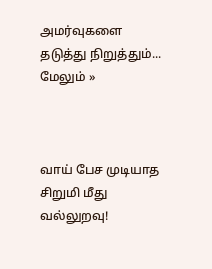அமர்வுகளை தடுத்து நிறுத்தும்... மேலும் »



வாய் பேச முடியாத சிறுமி மீது வல்லுறவு!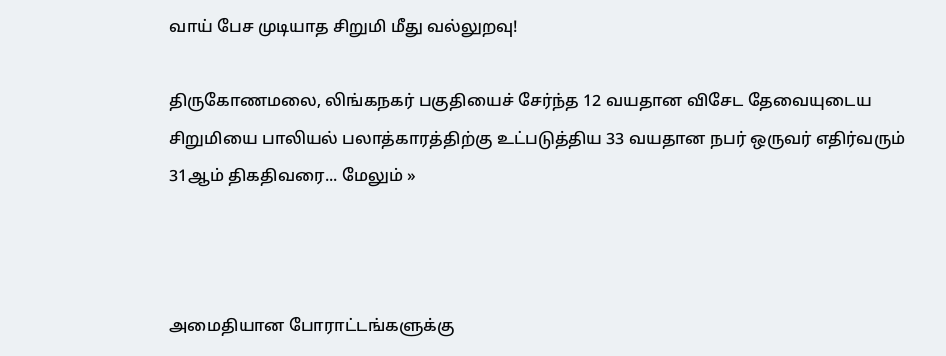வாய் பேச முடியாத சிறுமி மீது வல்லுறவு!

திருகோணமலை, லிங்கநகர் பகுதியைச் சேர்ந்த 12 வயதான விசேட தேவையுடைய சிறுமியை பாலியல் பலாத்காரத்திற்கு உட்படுத்திய 33 வயதான நபர் ஒருவர் எதிர்வரும் 31ஆம் திகதிவரை... மேலும் »



அமைதியான போராட்டங்களுக்கு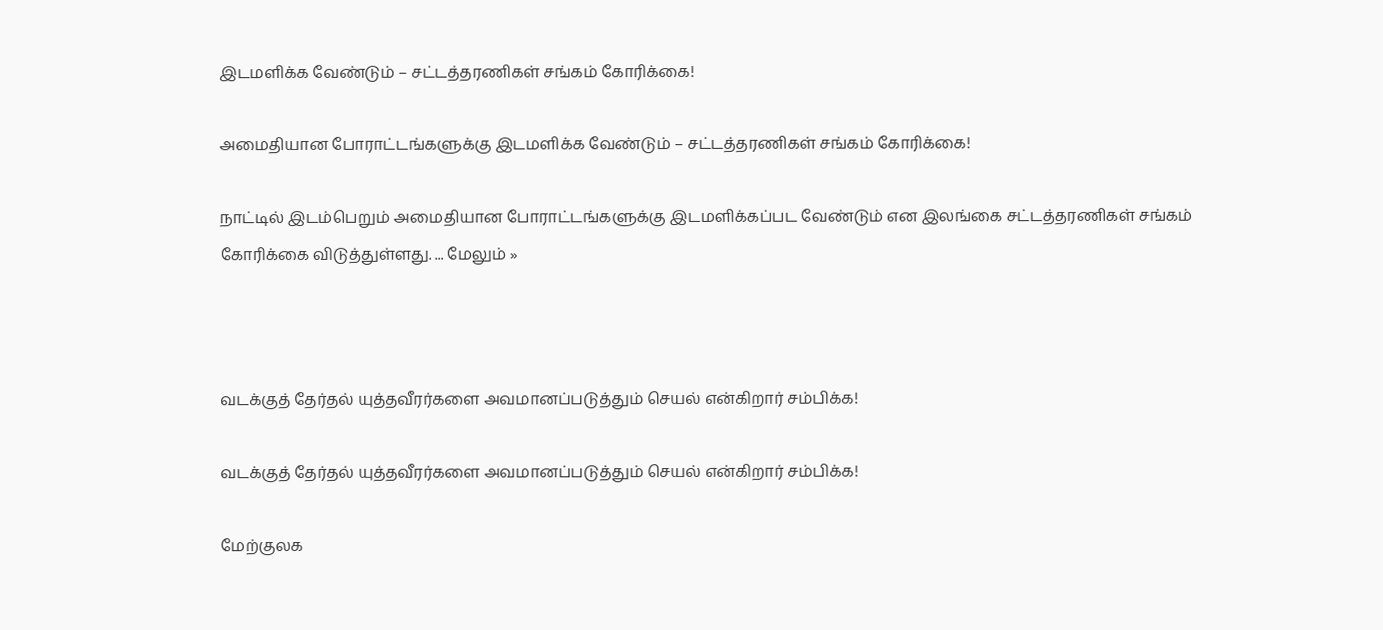இடமளிக்க வேண்டும் – சட்டத்தரணிகள் சங்கம் கோரிக்கை!

அமைதியான போராட்டங்களுக்கு இடமளிக்க வேண்டும் – சட்டத்தரணிகள் சங்கம் கோரிக்கை!

நாட்டில் இடம்பெறும் அமைதியான போராட்டங்களுக்கு இடமளிக்கப்பட வேண்டும் என இலங்கை சட்டத்தரணிகள் சங்கம் கோரிக்கை விடுத்துள்ளது. ... மேலும் »



வடக்குத் தேர்தல் யுத்தவீரர்களை அவமானப்படுத்தும் செயல் என்கிறார் சம்பிக்க!

வடக்குத் தேர்தல் யுத்தவீரர்களை அவமானப்படுத்தும் செயல் என்கிறார் சம்பிக்க!

மேற்குலக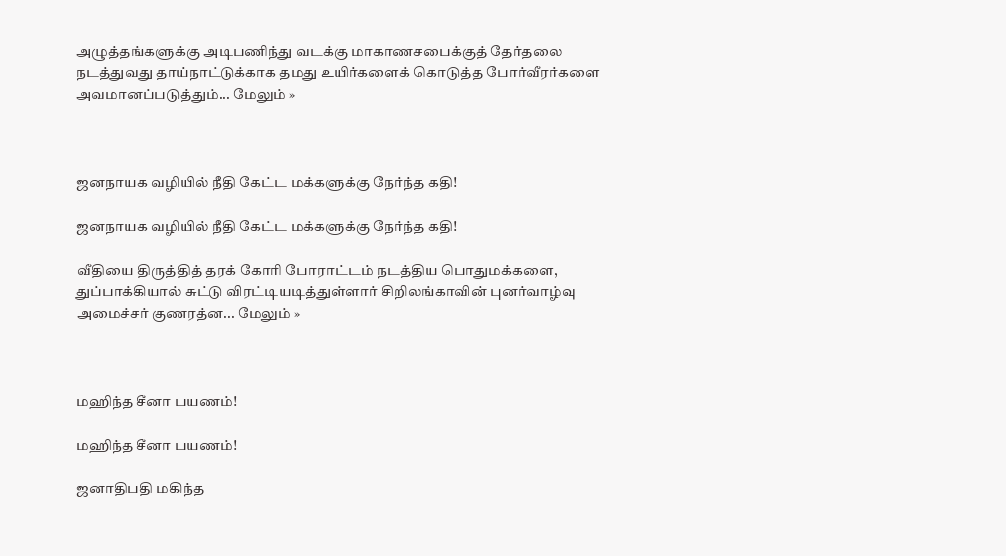அழுத்தங்களுக்கு அடிபணிந்து வடக்கு மாகாணசபைக்குத் தேர்தலை நடத்துவது தாய்நாட்டுக்காக தமது உயிர்களைக் கொடுத்த போர்வீரர்களை அவமானப்படுத்தும்... மேலும் »



ஜனநாயக வழியில் நீதி கேட்ட மக்களுக்கு நேர்ந்த கதி!

ஜனநாயக வழியில் நீதி கேட்ட மக்களுக்கு நேர்ந்த கதி!

வீதியை திருத்தித் தரக் கோரி போராட்டம் நடத்திய பொதுமக்களை, துப்பாக்கியால் சுட்டு விரட்டியடித்துள்ளார் சிறிலங்காவின் புனர்வாழ்வு அமைச்சர் குணரத்ன... மேலும் »



மஹிந்த சீனா பயணம்!

மஹிந்த சீனா பயணம்!

ஜனாதிபதி மகிந்த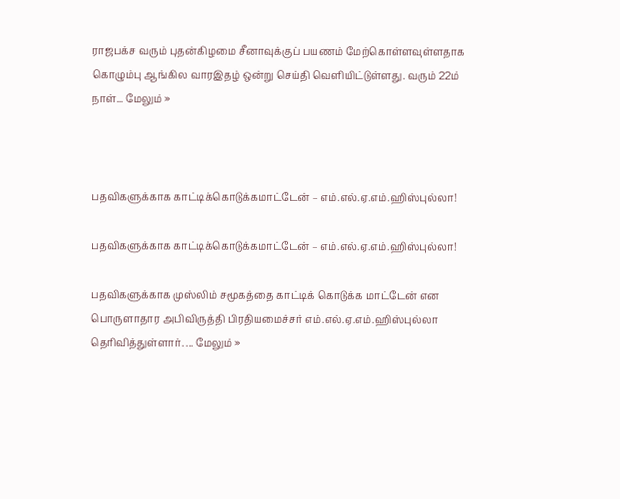ராஜபக்ச வரும் புதன்கிழமை சீனாவுக்குப் பயணம் மேற்கொள்ளவுள்ளதாக கொழும்பு ஆங்கில வாரஇதழ் ஒன்று செய்தி வெளியிட்டுள்ளது. வரும் 22ம் நாள்... மேலும் »



பதவிகளுக்காக காட்டிக்கொடுக்கமாட்டேன் – எம்.எல்.ஏ.எம்.ஹிஸ்புல்லா!

பதவிகளுக்காக காட்டிக்கொடுக்கமாட்டேன் – எம்.எல்.ஏ.எம்.ஹிஸ்புல்லா!

பதவிகளுக்காக முஸ்லிம் சமூகத்தை காட்டிக் கொடுக்க மாட்டேன் என பொருளாதார அபிவிருத்தி பிரதியமைச்சர் எம்.எல்.ஏ.எம்.ஹிஸ்புல்லா தெரிவித்துள்ளார். ... மேலும் »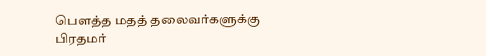பௌத்த மதத் தலைவர்களுக்கு பிரதமர்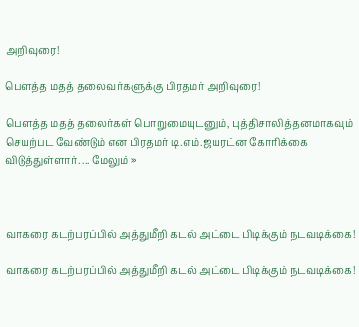அறிவுரை!

பௌத்த மதத் தலைவர்களுக்கு பிரதமர் அறிவுரை!

பௌத்த மதத் தலைர்கள் பொறுமையுடனும், புத்திசாலித்தனமாகவும் செயற்பட வேண்டும் என பிரதமர் டி.எம்.ஜயரட்ன கோரிக்கை விடுத்துள்ளார். ... மேலும் »



வாகரை கடற்பரப்பில் அத்துமீறி கடல் அட்டை பிடிக்கும் நடவடிக்கை!

வாகரை கடற்பரப்பில் அத்துமீறி கடல் அட்டை பிடிக்கும் நடவடிக்கை!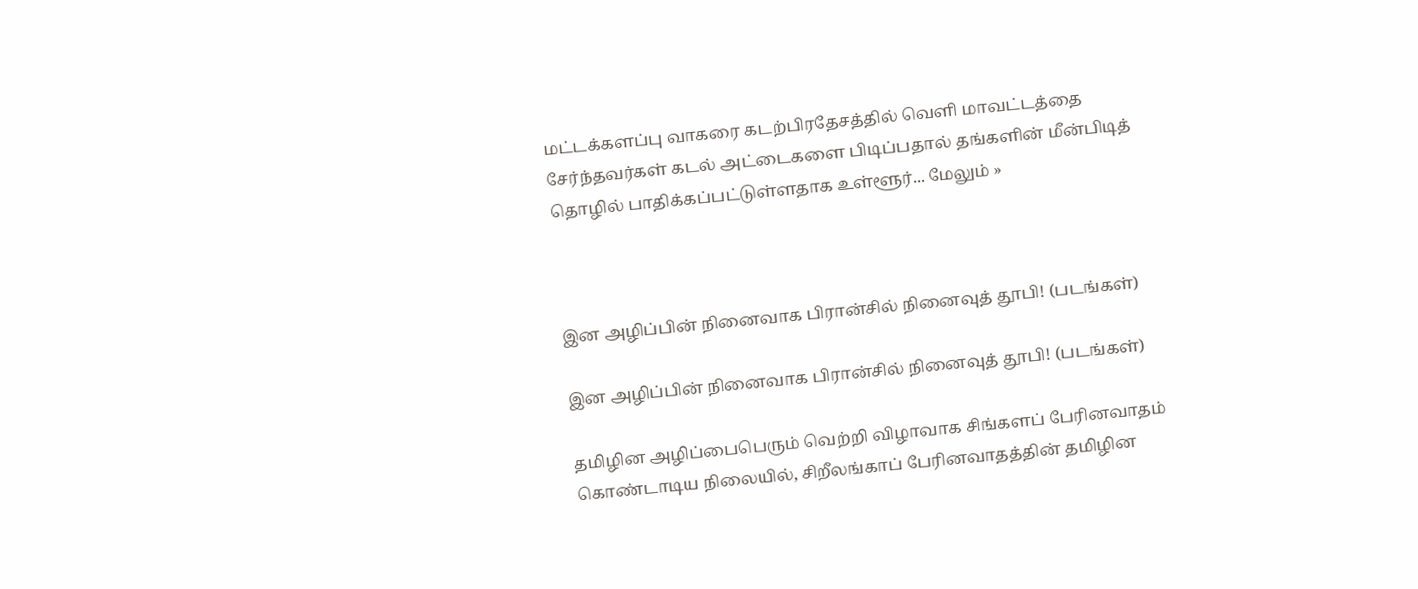மட்டக்களப்பு வாகரை கடற்பிரதேசத்தில் வெளி மாவட்டத்தை சேர்ந்தவர்கள் கடல் அட்டைகளை பிடிப்பதால் தங்களின் மீன்பிடித் தொழில் பாதிக்கப்பட்டுள்ளதாக உள்ளூர்... மேலும் »



இன அழிப்பின் நினைவாக பிரான்சில் நினைவுத் தூபி! (படங்கள்)

இன அழிப்பின் நினைவாக பிரான்சில் நினைவுத் தூபி! (படங்கள்)

தமிழின அழிப்பைபெரும் வெற்றி விழாவாக சிங்களப் பேரினவாதம் கொண்டாடிய நிலையில், சிறீலங்காப் பேரினவாதத்தின் தமிழின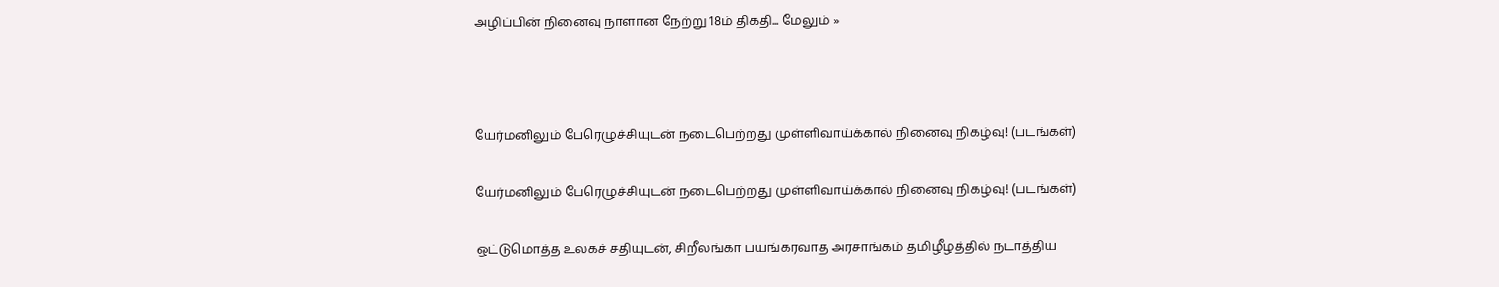அழிப்பின் நினைவு நாளான நேற்று 18ம் திகதி... மேலும் »



யேர்மனிலும் பேரெழுச்சியுடன் நடைபெற்றது முள்ளிவாய்க்கால் நினைவு நிகழ்வு! (படங்கள்)

யேர்மனிலும் பேரெழுச்சியுடன் நடைபெற்றது முள்ளிவாய்க்கால் நினைவு நிகழ்வு! (படங்கள்)

ஒட்டுமொத்த உலகச் சதியுடன், சிறீலங்கா பயங்கரவாத அரசாங்கம் தமிழீழத்தில் நடாத்திய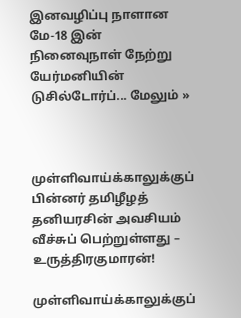இனவழிப்பு நாளான மே-18 இன் நினைவுநாள் நேற்று யேர்மனியின் டுசில்டோர்ப்... மேலும் »



முள்ளிவாய்க்காலுக்குப் பின்னர் தமிழீழத் தனியரசின் அவசியம் வீச்சுப் பெற்றுள்ளது – உருத்திரகுமாரன்!

முள்ளிவாய்க்காலுக்குப்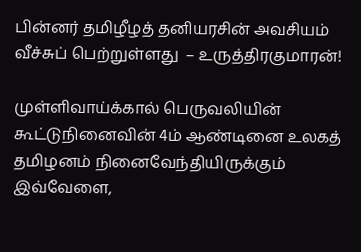பின்னர் தமிழீழத் தனியரசின் அவசியம் வீச்சுப் பெற்றுள்ளது  – உருத்திரகுமாரன்!

முள்ளிவாய்க்கால் பெருவலியின் கூட்டுநினைவின் 4ம் ஆண்டினை உலகத் தமிழனம் நினைவேந்தியிருக்கும் இவ்வேளை,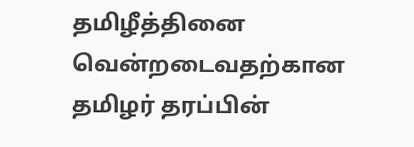தமிழீத்தினை வென்றடைவதற்கான தமிழர் தரப்பின்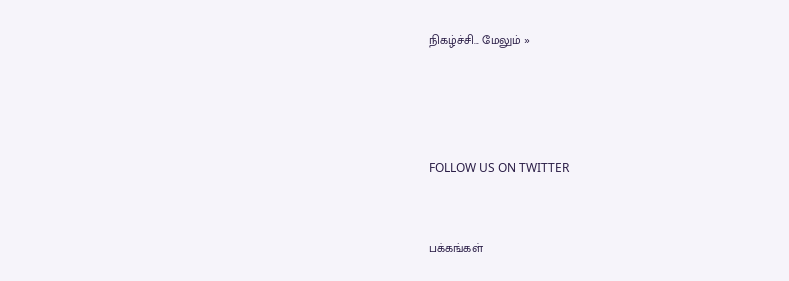நிகழ்ச்சி... மேலும் »







FOLLOW US ON TWITTER




பக்கங்கள்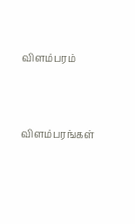விளம்பரம்




விளம்பரங்கள்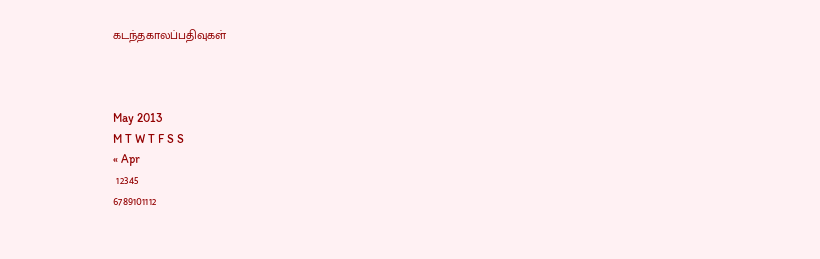கடந்தகாலப்பதிவுகள்



May 2013
M T W T F S S
« Apr
 12345
6789101112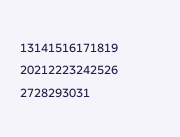13141516171819
20212223242526
2728293031